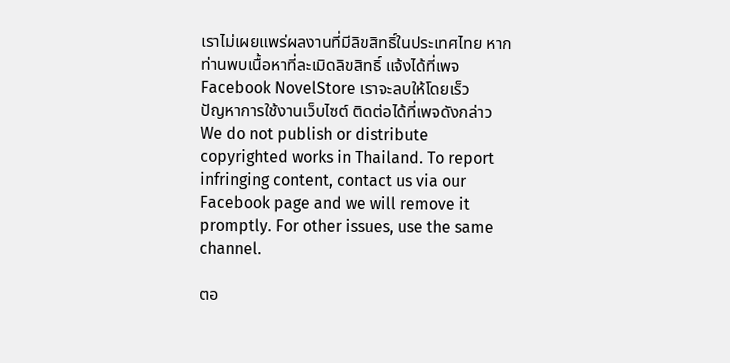เราไม่เผยแพร่ผลงานที่มีลิขสิทธิ์ในประเทศไทย หากท่านพบเนื้อหาที่ละเมิดลิขสิทธิ์ แจ้งได้ที่เพจ Facebook NovelStore เราจะลบให้โดยเร็ว
ปัญหาการใช้งานเว็บไซต์ ติดต่อได้ที่เพจดังกล่าว
We do not publish or distribute copyrighted works in Thailand. To report infringing content, contact us via our Facebook page and we will remove it promptly. For other issues, use the same channel.

ตอ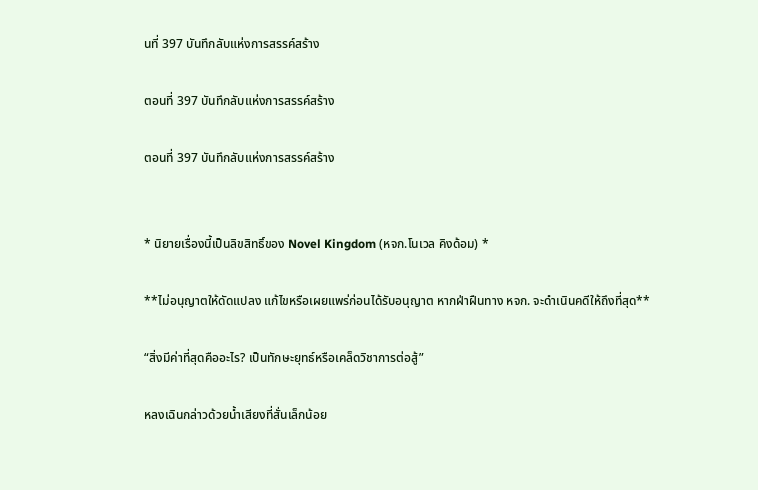นที่ 397 บันทึกลับแห่งการสรรค์สร้าง

ตอนที่ 397 บันทึกลับแห่งการสรรค์สร้าง

ตอนที่ 397 บันทึกลับแห่งการสรรค์สร้าง


* นิยายเรื่องนี้เป็นลิขสิทธิ์ของ Novel Kingdom (หจก.โนเวล คิงด้อม) *

**ไม่อนุญาตให้ดัดแปลง แก้ไขหรือเผยแพร่ก่อนได้รับอนุญาต หากฝ่าฝืนทาง หจก. จะดำเนินคดีให้ถึงที่สุด**

“สิ่งมีค่าที่สุดคืออะไร? เป็นทักษะยุทธ์หรือเคล็ดวิชาการต่อสู้”

หลงเฉินกล่าวด้วยน้ำเสียงที่สั่นเล็กน้อย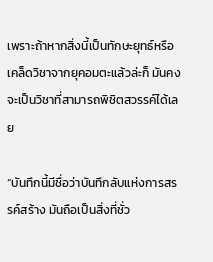เพราะถ้าหากสิ่งนี้เป็นทักษะยุทธ์หรือเคล็ดวิชาจากยุคอมตะแล้วล่ะก็ มันคงจะเป็นวิชาที่สามารถพิชิตสวรรค์ได้เลย

“บันทึกนี้มีชื่อว่าบันทึกลับแห่งการสรรค์สร้าง มันถือเป็นสิ่งที่ชั่ว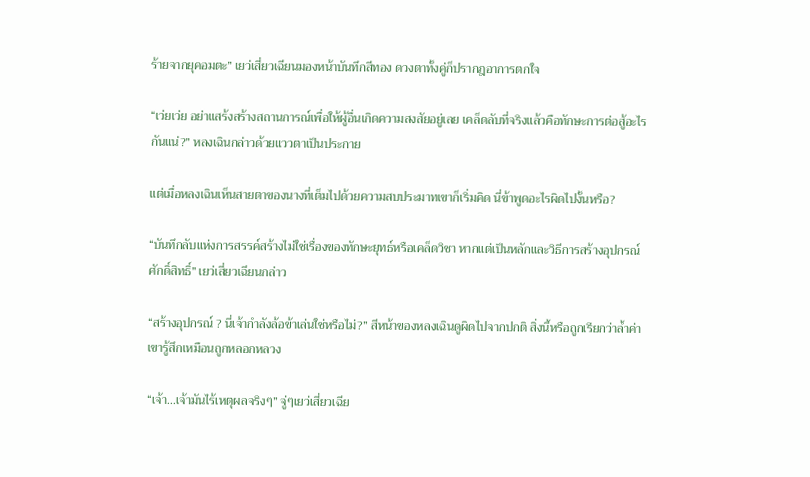ร้ายจากยุคอมตะ” เยว่เสี่ยวเฉียนมองหน้าบันทึกสีทอง ดวงตาทั้งคู่ก็ปรากฎอาการตกใจ

“เว่ยเว่ย อย่าแสร้งสร้างสถานการณ์เพื่อให้ผู้อื่นเกิดความสงสัยอยู่เลย เคล็ดลับที่จริงแล้วคือทักษะการต่อสู้อะไรกันแน่?” หลงเฉินกล่าวด้วยแววตาเป็นประกาย

แต่เมื่อหลงเฉินเห็นสายตาของนางที่เต็มไปด้วยความสบประมาทเขาก็เริ่มคิด นี่ข้าพูดอะไรผิดไปงั้นหรือ?

“บันทึกลับแห่งการสรรค์สร้างไม่ใช่เรื่องของทักษะยุทธ์หรือเคล็ดวิชา หากแต่เป็นหลักและวิธีการสร้างอุปกรณ์ศักดิ์สิทธิ์” เยว่เสี่ยวเฉียนกล่าว

“สร้างอุปกรณ์ ? นี่เจ้ากำลังล้อข้าเล่นใช่หรือไม่?” สีหน้าของหลงเฉินดูผิดไปจากปกติ สิ่งนี้หรือถูกเรียกว่าล้ำค่า เขารู้สึกเหมือนถูกหลอกหลวง

“เจ้า...เจ้ามันไร้เหตุผลจริงๆ” จู่ๆเยว่เสี่ยวเฉีย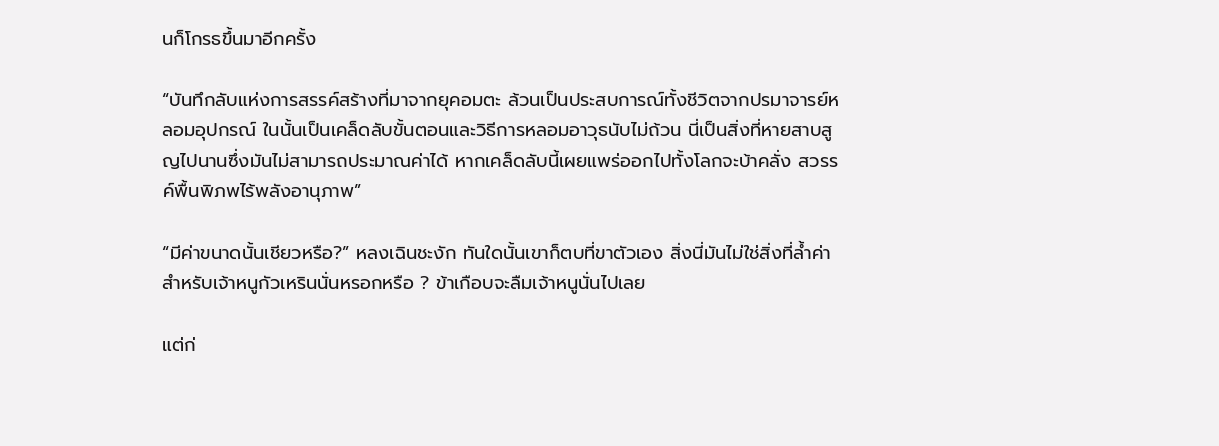นก็โกรธขึ้นมาอีกครั้ง

“บันทึกลับแห่งการสรรค์สร้างที่มาจากยุคอมตะ ล้วนเป็นประสบการณ์ทั้งชีวิตจากปรมาจารย์หลอมอุปกรณ์ ในนั้นเป็นเคล็ดลับขั้นตอนและวิธีการหลอมอาวุธนับไม่ถ้วน นี่เป็นสิ่งที่หายสาบสูญไปนานซึ่งมันไม่สามารถประมาณค่าได้ หากเคล็ดลับนี้เผยแพร่ออกไปทั้งโลกจะบ้าคลั่ง สวรรค์พื้นพิภพไร้พลังอานุภาพ”

“มีค่าขนาดนั้นเชียวหรือ?” หลงเฉินชะงัก ทันใดนั้นเขาก็ตบที่ขาตัวเอง สิ่งนี่มันไม่ใช่สิ่งที่ล้ำค่าสำหรับเจ้าหนูกัวเหรินนั่นหรอกหรือ ? ข้าเกือบจะลืมเจ้าหนูนั่นไปเลย

แต่ก่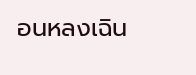อนหลงเฉิน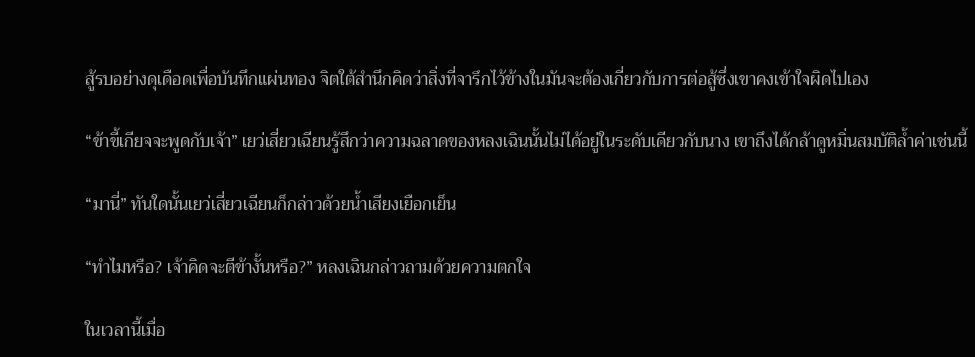สู้รบอย่างดุเดือดเพื่อบันทึกแผ่นทอง จิตใต้สำนึกคิดว่าสิ่งที่จารึกไว้ข้างในมันจะต้องเกี่ยวกับการต่อสู้ซึ่งเขาคงเข้าใจผิดไปเอง

“ข้าขี้เกียจจะพูดกับเจ้า” เยว่เสี่ยวเฉียนรู้สึกว่าความฉลาดของหลงเฉินนั้นไม่ได้อยู่ในระดับเดียวกับนาง เขาถึงได้กล้าดูหมิ่นสมบัติล้ำค่าเช่นนี้

“มานี่” ทันใดนั้นเยว่เสี่ยวเฉียนก็กล่าวด้วยน้ำเสียงเยือกเย็น

“ทำไมหรือ? เจ้าคิดจะตีข้างั้นหรือ?” หลงเฉินกล่าวถามด้วยความตกใจ

ในเวลานี้เมื่อ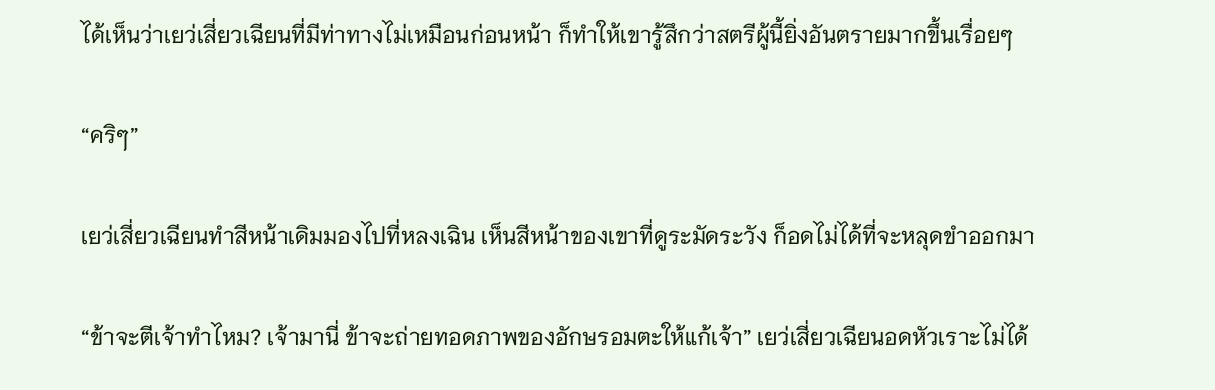ได้เห็นว่าเยว่เสี่ยวเฉียนที่มีท่าทางไม่เหมือนก่อนหน้า ก็ทำให้เขารู้สึกว่าสตรีผู้นี้ยิ่งอันตรายมากขึ้นเรื่อยๆ

“คริๆ”

เยว่เสี่ยวเฉียนทำสีหน้าเดิมมองไปที่หลงเฉิน เห็นสีหน้าของเขาที่ดูระมัดระวัง ก็อดไม่ได้ที่จะหลุดขำออกมา

“ข้าจะตีเจ้าทำไหม? เจ้ามานี่ ข้าจะถ่ายทอดภาพของอักษรอมตะให้แก้เจ้า” เยว่เสี่ยวเฉียนอดหัวเราะไม่ได้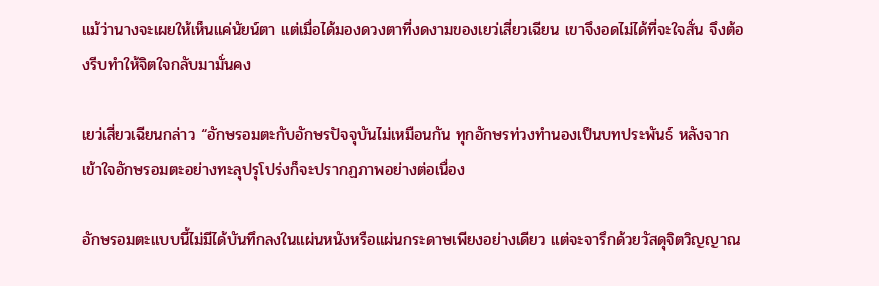แม้ว่านางจะเผยให้เห็นแค่นัยน์ตา แต่เมื่อได้มองดวงตาที่งดงามของเยว่เสี่ยวเฉียน เขาจึงอดไม่ได้ที่จะใจสั่น จึงต้องรีบทำให้จิตใจกลับมามั่นคง

เยว่เสี่ยวเฉียนกล่าว “อักษรอมตะกับอักษรปัจจุบันไม่เหมือนกัน ทุกอักษรท่วงทำนองเป็นบทประพันธ์ หลังจากเข้าใจอักษรอมตะอย่างทะลุปรุโปร่งก็จะปรากฏภาพอย่างต่อเนื่อง

อักษรอมตะแบบนี้ไม่มีได้บันทึกลงในแผ่นหนังหรือแผ่นกระดาษเพียงอย่างเดียว แต่จะจารึกด้วยวัสดุจิตวิญญาณ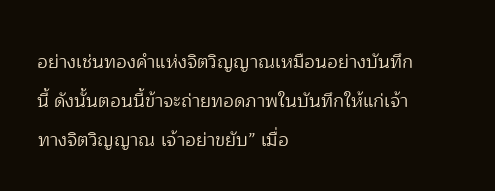อย่างเช่นทองคำแห่งจิตวิญญาณเหมือนอย่างบันทึกนี้ ดังนั้นตอนนี้ข้าจะถ่ายทอดภาพในบันทึกให้แก่เจ้าทางจิตวิญญาณ เจ้าอย่าขยับ” เมื่อ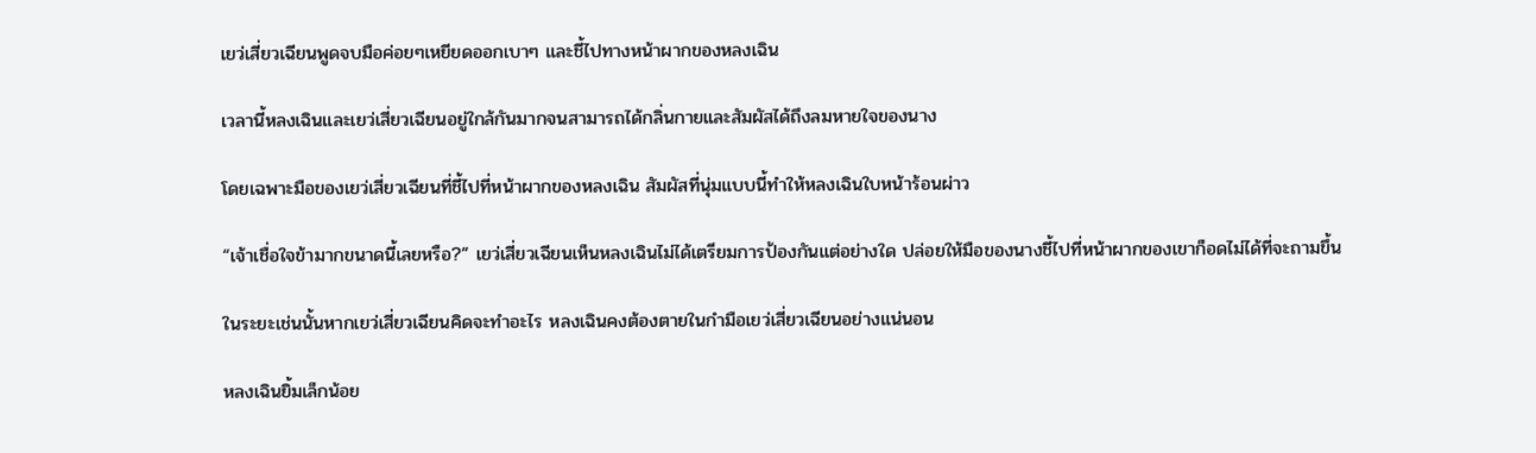เยว่เสี่ยวเฉียนพูดจบมือค่อยๆเหยียดออกเบาๆ และชี้ไปทางหน้าผากของหลงเฉิน

เวลานี้หลงเฉินและเยว่เสี่ยวเฉียนอยู่ใกล้กันมากจนสามารถได้กลิ่นกายและสัมผัสได้ถึงลมหายใจของนาง

โดยเฉพาะมือของเยว่เสี่ยวเฉียนที่ชี้ไปที่หน้าผากของหลงเฉิน สัมผัสที่นุ่มแบบนี้ทำให้หลงเฉินใบหน้าร้อนผ่าว

“เจ้าเชื่อใจข้ามากขนาดนี้เลยหรือ?” เยว่เสี่ยวเฉียนเห็นหลงเฉินไม่ได้เตรียมการป้องกันแต่อย่างใด ปล่อยให้มือของนางชี้ไปที่หน้าผากของเขาก็อดไม่ได้ที่จะถามขึ้น

ในระยะเช่นนั้นหากเยว่เสี่ยวเฉียนคิดจะทำอะไร หลงเฉินคงต้องตายในกำมือเยว่เสี่ยวเฉียนอย่างแน่นอน

หลงเฉินยิ้มเล็กน้อย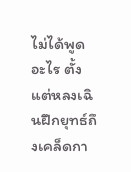ไม่ได้พูดอะไร ตั้งแต่หลงเฉินฝึกยุทธ์ถึงเคล็ดกา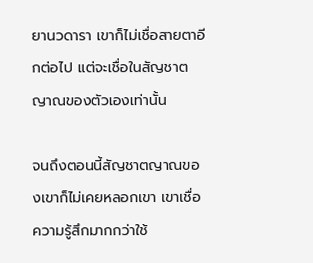ยานวดารา เขาก็ไม่เชื่อสายตาอีกต่อไป แต่จะเชื่อในสัญชาตญาณของตัวเองเท่านั้น

จนถึงตอนนี้สัญชาตญาณของเขาก็ไม่เคยหลอกเขา เขาเชื่อความรู้สึกมากกว่าใช้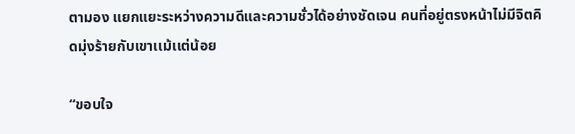ตามอง แยกแยะระหว่างความดีและความชั่วได้อย่างชัดเจน คนที่อยู่ตรงหน้าไม่มีจิตคิดมุ่งร้ายกับเขาเเม้เเต่น้อย

“ขอบใจ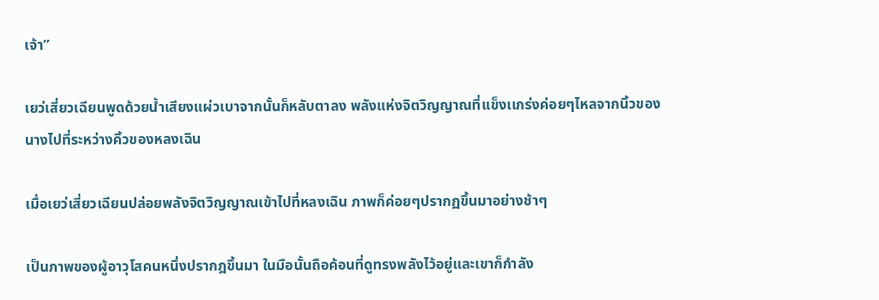เจ้า”

เยว่เสี่ยวเฉียนพูดด้วยน้ำเสียงแผ่วเบาจากนั้นก็หลับตาลง พลังแห่งจิตวิญญาณที่เเข็งเเกร่งค่อยๆไหลจากนิ้วของนางไปที่ระหว่างคิ้วของหลงเฉิน

เมื่อเยว่เสี่ยวเฉียนปล่อยพลังจิตวิญญาณเข้าไปที่หลงเฉิน ภาพก็ค่อยๆปรากฏขึ้นมาอย่างช้าๆ

เป็นภาพของผู้อาวุโสคนหนึ่งปรากฎขึ้นมา ในมือนั้นถือค้อนที่ดูทรงพลังไว้อยู่และเขาก็กำลัง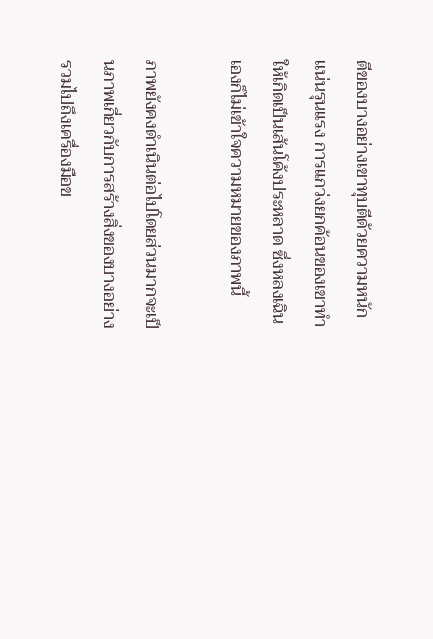ตีของบางอย่างเขาทุบตีด้วยความหนักเเน่นรุนแรง การแกว่งยกค้อนของเขาทำให้เกิดเป็นเส้นโค้งประหลาด ซึ่งหลงเฉินเองก็ไม่เข้าใจความหมายของภาพนี้

ภาพยังคงดำเนินต่อไปโดยส่วนมากจะเป็นภาพเกี่ยวกับการสร้างสิ่งของบางอย่าง รวมไปถึงเครื่องมือข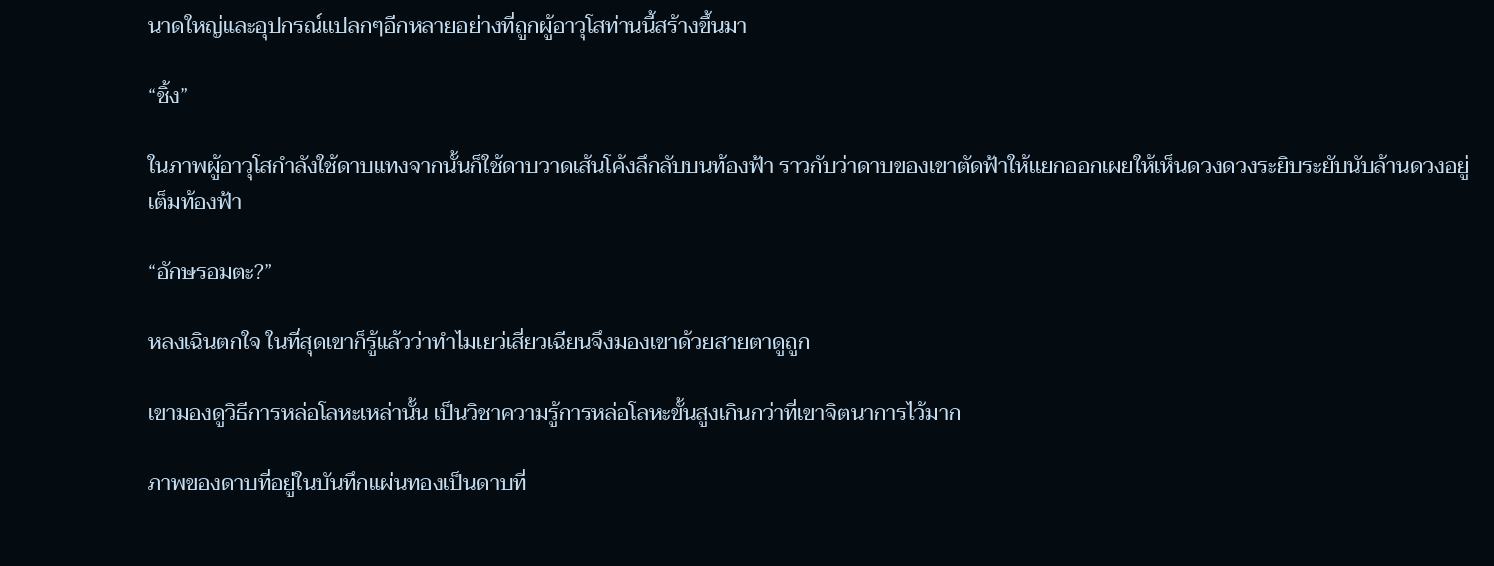นาดใหญ่และอุปกรณ์เเปลกๆอีกหลายอย่างที่ถูกผู้อาวุโสท่านนี้สร้างขึ้นมา

“ชิ้ง”

ในภาพผู้อาวุโสกำลังใช้ดาบแทงจากนั้นก็ใช้ดาบวาดเส้นโค้งลึกลับบนท้องฟ้า ราวกับว่าดาบของเขาตัดฟ้าให้เเยกออกเผยให้เห็นดวงดวงระยิบระยับนับล้านดวงอยู่เต็มท้องฟ้า

“อักษรอมตะ?”

หลงเฉินตกใจ ในที่สุดเขาก็รู้แล้วว่าทำไมเยว่เสี่ยวเฉียนจึงมองเขาด้วยสายตาดูถูก

เขามองดูวิธีการหล่อโลหะเหล่านั้น เป็นวิชาความรู้การหล่อโลหะขั้นสูงเกินกว่าที่เขาจิตนาการไว้มาก

ภาพของดาบที่อยู่ในบันทึกแผ่นทองเป็นดาบที่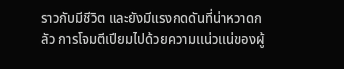ราวกับมีชีวิต และยังมีแรงกดดันที่น่าหวาดกลัว การโจมตีเปียมไปด้วยความเเน่วเเน่ของผู้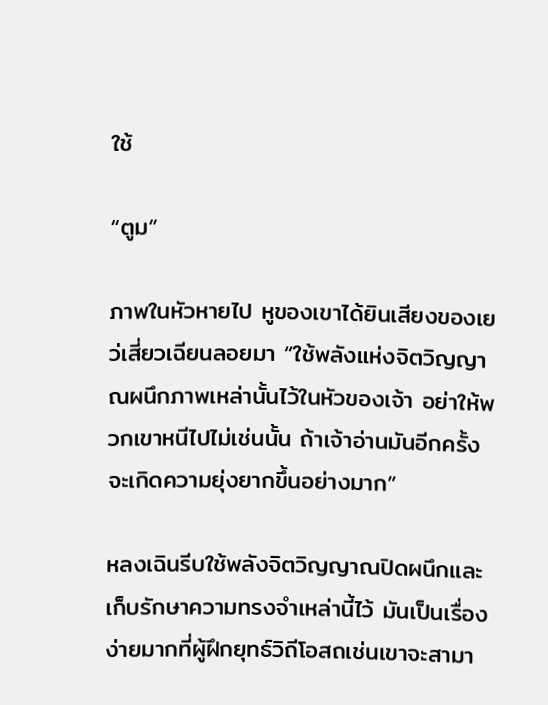ใช้

“ตูม”

ภาพในหัวหายไป หูของเขาได้ยินเสียงของเยว่เสี่ยวเฉียนลอยมา “ใช้พลังแห่งจิตวิญญาณผนึกภาพเหล่านั้นไว้ในหัวของเจ้า อย่าให้พวกเขาหนีไปไม่เช่นนั้น ถ้าเจ้าอ่านมันอีกครั้งจะเกิดความยุ่งยากขึ้นอย่างมาก”

หลงเฉินรีบใช้พลังจิตวิญญาณปิดผนึกและเก็บรักษาความทรงจำเหล่านี้ไว้ มันเป็นเรื่องง่ายมากที่ผู้ฝึกยุทธ์วิถีโอสถเช่นเขาจะสามา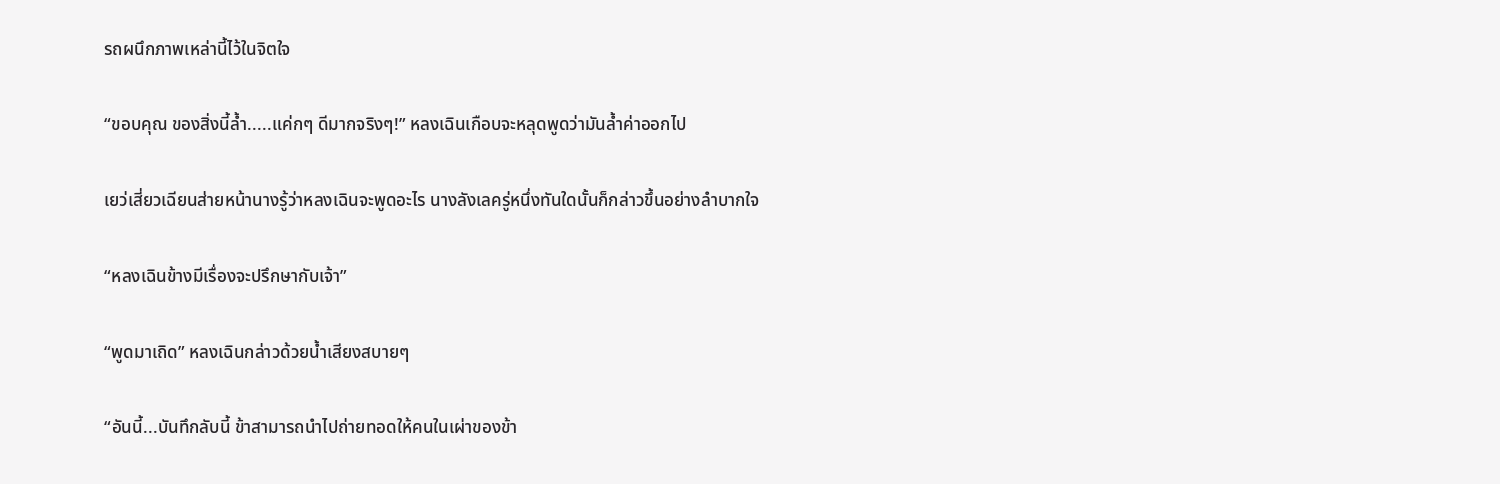รถผนึกภาพเหล่านี้ไว้ในจิตใจ

“ขอบคุณ ของสิ่งนี้ล้ำ.....แค่กๆ ดีมากจริงๆ!” หลงเฉินเกือบจะหลุดพูดว่ามันล้ำค่าออกไป

เยว่เสี่ยวเฉียนส่ายหน้านางรู้ว่าหลงเฉินจะพูดอะไร นางลังเลครู่หนึ่งทันใดนั้นก็กล่าวขึ้นอย่างลำบากใจ

“หลงเฉินข้างมีเรื่องจะปรึกษากับเจ้า”

“พูดมาเถิด” หลงเฉินกล่าวด้วยน้ำเสียงสบายๆ

“อันนี้...บันทึกลับนี้ ข้าสามารถนำไปถ่ายทอดให้คนในเผ่าของข้า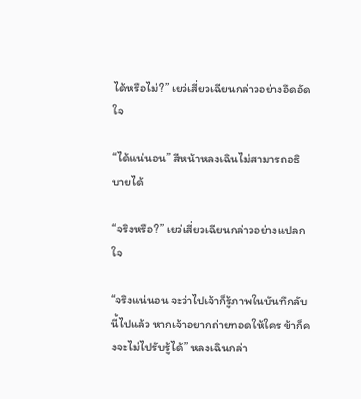ได้หรือไม่?” เยว่เสี่ยวเฉียนกล่าวอย่างอึดอัดใจ

“ได้แน่นอน” สีหน้าหลงเฉินไม่สามารถอธิบายได้

“จริงหรือ?” เยว่เสี่ยวเฉียนกล่าวอย่างแปลกใจ

“จริงแน่นอน จะว่าไปเจ้าก็รู้ภาพในบันทึกลับนี้ไปแล้ว หากเจ้าอยากถ่ายทอดให้ใคร ข้าก็คงจะไม่ไปรับรู้ได้” หลงเฉินกล่า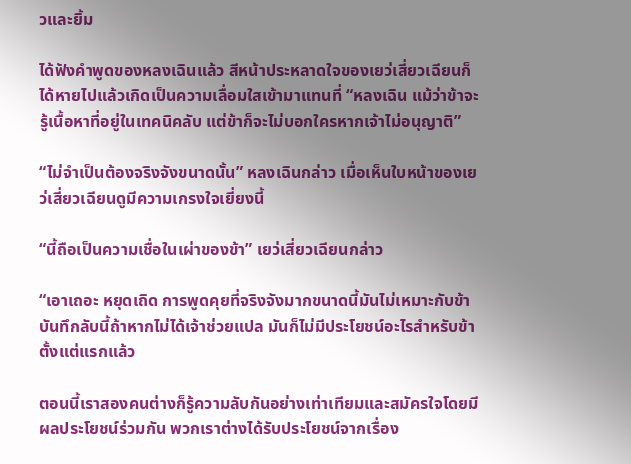วและยิ้ม

ได้ฟังคำพูดของหลงเฉินแล้ว สีหน้าประหลาดใจของเยว่เสี่ยวเฉียนก็ได้หายไปแล้วเกิดเป็นความเลื่อมใสเข้ามาแทนที่ “หลงเฉิน แม้ว่าข้าจะรู้เนื้อหาที่อยู่ในเทคนิคลับ แต่ข้าก็จะไม่บอกใครหากเจ้าไม่อนุญาติ”

“ไม่จำเป็นต้องจริงจังขนาดนั้น” หลงเฉินกล่าว เมื่อเห็นใบหน้าของเยว่เสี่ยวเฉียนดูมีความเกรงใจเยี่ยงนี้

“นี้ถือเป็นความเชื่อในเผ่าของข้า” เยว่เสี่ยวเฉียนกล่าว

“เอาเถอะ หยุดเถิด การพูดคุยที่จริงจังมากขนาดนี้มันไม่เหมาะกับข้า บันทึกลับนี้ถ้าหากไม่ได้เจ้าช่วยแปล มันก็ไม่มีประโยชน์อะไรสำหรับข้าตั้งแต่แรกแล้ว

ตอนนี้เราสองคนต่างก็รู้ความลับกันอย่างเท่าเทียมและสมัครใจโดยมีผลประโยชน์ร่วมกัน พวกเราต่างได้รับประโยชน์จากเรื่อง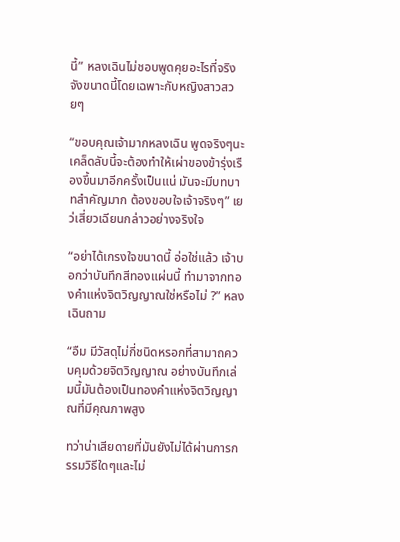นี้” หลงเฉินไม่ชอบพูดคุยอะไรที่จริงจังขนาดนี้โดยเฉพาะกับหญิงสาวสวยๆ

“ขอบคุณเจ้ามากหลงเฉิน พูดจริงๆนะเคล็ดลับนี้จะต้องทำให้เผ่าของข้ารุ่งเรืองขึ้นมาอีกครั้งเป็นแน่ มันจะมีบทบาทสำคัญมาก ต้องขอบใจเจ้าจริงๆ” เยว่เสี่ยวเฉียนกล่าวอย่างจริงใจ

“อย่าได้เกรงใจขนาดนี้ อ่อใช่แล้ว เจ้าบอกว่าบันทึกสีทองแผ่นนี้ ทำมาจากทองคำแห่งจิตวิญญาณใช่หรือไม่ ?” หลงเฉินถาม

“อืม มีวัสดุไม่กี่ชนิดหรอกที่สามาถควบคุมด้วยจิตวิญญาณ อย่างบันทึกเล่มนี้มันต้องเป็นทองคำแห่งจิตวิญญาณที่มีคุณภาพสูง

ทว่าน่าเสียดายที่มันยังไม่ได้ผ่านการกรรมวิธีใดๆและไม่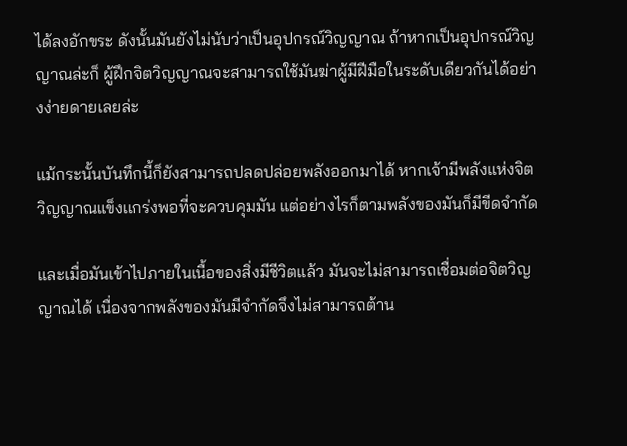ได้ลงอักขระ ดังนั้นมันยังไม่นับว่าเป็นอุปกรณ์วิญญาณ ถ้าหากเป็นอุปกรณ์วิญญาณล่ะก็ ผู้ฝึกจิตวิญญาณจะสามารถใช้มันฆ่าผู้มีฝีมือในระดับเดียวกันได้อย่างง่ายดายเลยล่ะ

แม้กระนั้นบันทึกนี้ก็ยังสามารถปลดปล่อยพลังออกมาได้ หากเจ้ามีพลังแห่งจิตวิญญาณแข็งเเกร่งพอที่จะควบคุมมัน แต่อย่างไรก็ตามพลังของมันก็มีขีดจำกัด

และเมื่อมันเข้าไปภายในเนื้อของสิ่งมีชีวิตแล้ว มันจะไม่สามารถเชื่อมต่อจิตวิญญาณได้ เนื่องจากพลังของมันมีจำกัดจึงไม่สามารถต้าน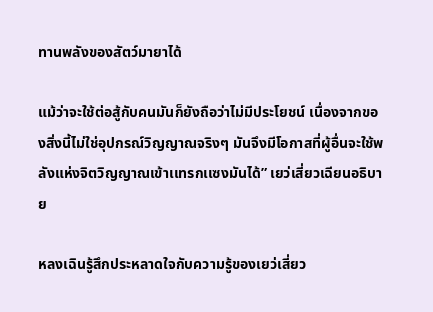ทานพลังของสัตว์มายาได้

แม้ว่าจะใช้ต่อสู้กับคนมันก็ยังถือว่าไม่มีประโยชน์ เนื่องจากของสิ่งนี้ไม่ใช่อุปกรณ์วิญญาณจริงๆ มันจึงมีโอกาสที่ผู้อื่นจะใช้พลังแห่งจิตวิญญาณเข้าเเทรกเเซงมันได้” เยว่เสี่ยวเฉียนอธิบาย

หลงเฉินรู้สึกประหลาดใจกับความรู้ของเยว่เสี่ยว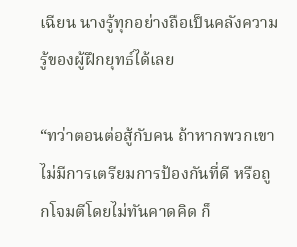เฉียน นางรู้ทุกอย่างถือเป็นคลังความรู้ของผู้ฝึกยุทธ์ได้เลย

“ทว่าตอนต่อสู้กับคน ถ้าหากพวกเขาไม่มีการเตรียมการป้องกันที่ดี หรือถูกโจมตีโดยไม่ทันคาดคิด ก็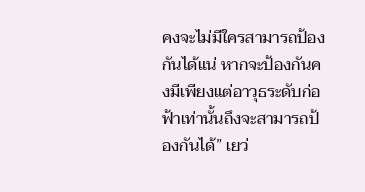คงจะไม่มีใครสามารถป้องกันได้แน่ หากจะป้องกันคงมีเพียงแต่อาวุธระดับก่อฟ้าเท่านั้นถึงจะสามารถป้องกันได้” เยว่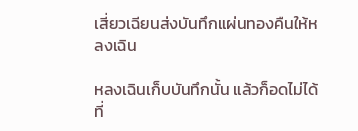เสี่ยวเฉียนส่งบันทึกแผ่นทองคืนให้หลงเฉิน

หลงเฉินเก็บบันทึกนั้น แล้วก็อดไม่ได้ที่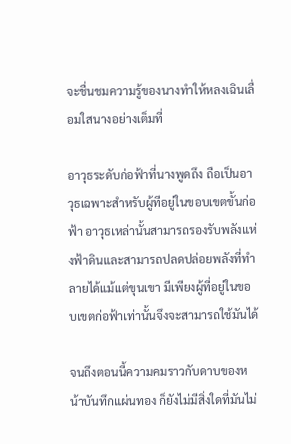จะชื่นชมความรู้ของนางทำให้หลงเฉินเลื่อมใสนางอย่างเต็มที่

อาวุธระดับก่อฟ้าที่นางพูดถึง ถือเป็นอาวุธเฉพาะสำหรับผู้ทีอยู่ในขอบเขตขั้นก่อฟ้า อาวุธเหล่านั้นสามารถรองรับพลังแห่งฟ้าดินและสามารถปลดปล่อยพลังที่ทำลายได้แม้เเต่ขุนเขา มีเพียงผู้ที่อยู่ในขอบเขตก่อฟ้าเท่านั้นจึงจะสามารถใช้มันได้

จนถึงตอนนี้ความคมราวกับดาบของหน้าบันทึกแผ่นทอง ก็ยังไม่มีสิ่งใดที่มันไม่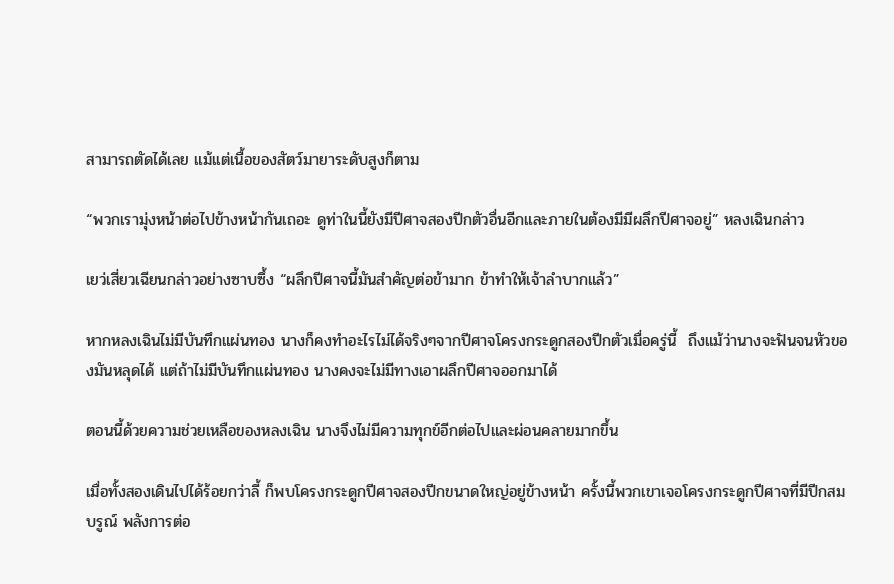สามารถตัดได้เลย แม้เเต่เนื้อของสัตว์มายาระดับสูงก็ตาม

“พวกเรามุ่งหน้าต่อไปข้างหน้ากันเถอะ ดูท่าในนี้ยังมีปีศาจสองปีกตัวอื่นอีกและภายในต้องมีมีผลึกปีศาจอยู่” หลงเฉินกล่าว

เยว่เสี่ยวเฉียนกล่าวอย่างซาบซึ้ง “ผลึกปีศาจนี้มันสำคัญต่อข้ามาก ข้าทำให้เจ้าลำบากแล้ว”

หากหลงเฉินไม่มีบันทึกแผ่นทอง นางก็คงทำอะไรไม่ได้จริงๆจากปีศาจโครงกระดูกสองปีกตัวเมื่อครู่นี้  ถึงแม้ว่านางจะฟันจนหัวของมันหลุดได้ เเต่ถ้าไม่มีบันทึกแผ่นทอง นางคงจะไม่มีทางเอาผลึกปีศาจออกมาได้

ตอนนี้ด้วยความช่วยเหลือของหลงเฉิน นางจึงไม่มีความทุกข์อีกต่อไปและผ่อนคลายมากขึ้น

เมื่อทั้งสองเดินไปได้ร้อยกว่าลี้ ก็พบโครงกระดูกปีศาจสองปีกขนาดใหญ่อยู่ข้างหน้า ครั้งนี้พวกเขาเจอโครงกระดูกปีศาจที่มีปีกสมบรูณ์ พลังการต่อ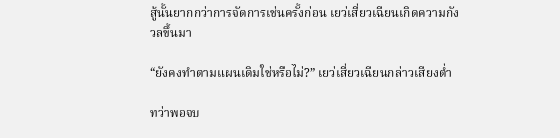สู้นั้นยากกว่าการจัดการเช่นครั้งก่อน เยว่เสี่ยวเฉียนเกิดความกังวลขึ้นมา

“ยังคงทำตามแผนเดิมใช่หรือไม่?” เยว่เสี่ยวเฉียนกล่าวเสียงต่ำ

ทว่าพอจบ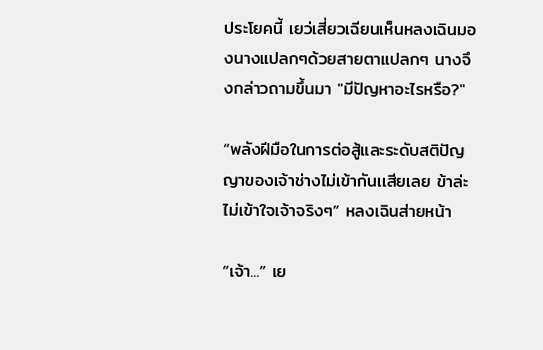ประโยคนี้ เยว่เสี่ยวเฉียนเห็นหลงเฉินมองนางแปลกๆด้วยสายตาแปลกๆ นางจึงกล่าวถามขึ้นมา "มีปัญหาอะไรหรือ?"

“พลังฝีมือในการต่อสู้และระดับสติปัญญาของเจ้าช่างไม่เข้ากันเเสียเลย ข้าล่ะไม่เข้าใจเจ้าจริงๆ” หลงเฉินส่ายหน้า

“เจ้า...” เย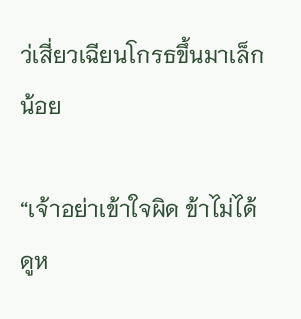ว่เสี่ยวเฉียนโกรธขึ้นมาเล็กน้อย

“เจ้าอย่าเข้าใจผิด ข้าไม่ได้ดูห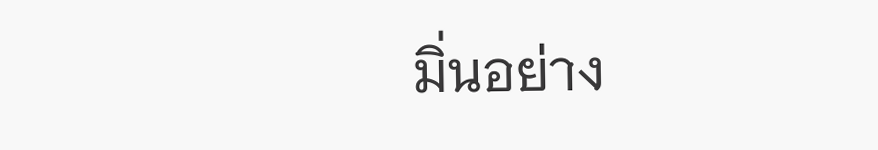มิ่นอย่าง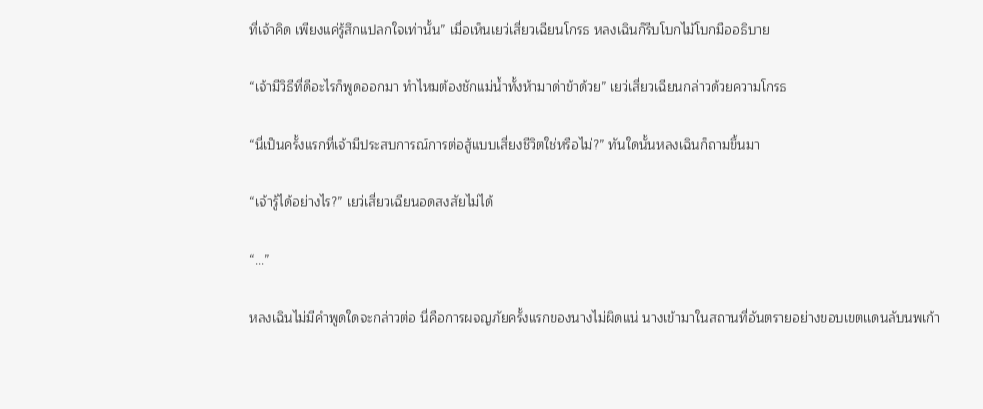ที่เจ้าคิด เพียงแค่รู้สึกแปลกใจเท่านั้น” เมื่อเห็นเยว่เสี่ยวเฉียนโกรธ หลงเฉินก็รีบโบกไม้โบกมืออธิบาย

“เจ้ามีวิธีที่ดีอะไรก็พูดออกมา ทำไหมต้องชักแม่น้ำทั้งห้ามาด่าข้าด้วย” เยว่เสี่ยวเฉียนกล่าวด้วยความโกรธ

“นี่เป็นครั้งแรกที่เจ้ามีประสบการณ์การต่อสู้แบบเสี่ยงชีวิตใช่หรือไม่?” ทันใดนั้นหลงเฉินก็ถามขึ้นมา

“เจ้ารู้ได้อย่างไร?” เยว่เสี่ยวเฉียนอดสงสัยไม่ได้

“...”

หลงเฉินไม่มีคำพูดใดจะกล่าวต่อ นี่คือการผจญภัยครั้งแรกของนางไม่ผิดแน่ นางเข้ามาในสถานที่อันตรายอย่างขอบเขตเเดนลับนพเก้า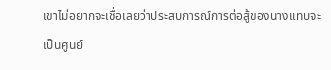เขาไม่อยากจะเชื่อเลยว่าประสบการณ์การต่อสู้ของนางเเทบจะเป็นศูนย์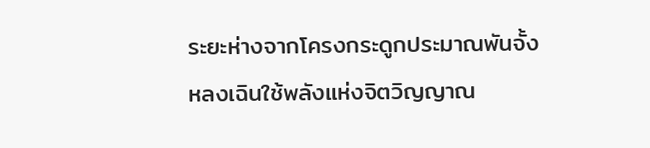ระยะห่างจากโครงกระดูกประมาณพันจั้ง หลงเฉินใช้พลังแห่งจิตวิญญาณ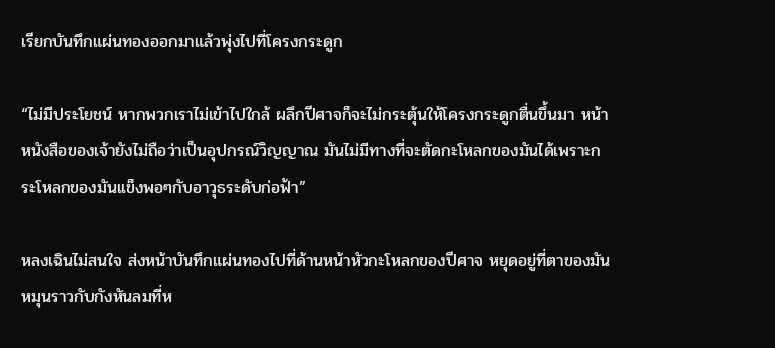เรียกบันทึกแผ่นทองออกมาแล้วพุ่งไปที่โครงกระดูก

“ไม่มีประโยชน์ หากพวกเราไม่เข้าไปใกล้ ผลึกปีศาจก็จะไม่กระตุ้นให้โครงกระดูกตื่นขึ้นมา หน้าหนังสือของเจ้ายังไม่ถือว่าเป็นอุปกรณ์วิญญาณ มันไม่มีทางที่จะตัดกะโหลกของมันได้เพราะกระโหลกของมันเเข็งพอๆกับอาวุธระดับก่อฟ้า”

หลงเฉินไม่สนใจ ส่งหน้าบันทึกแผ่นทองไปที่ด้านหน้าหัวกะโหลกของปีศาจ หยุดอยู่ที่ตาของมันหมุนราวกับกังหันลมที่ห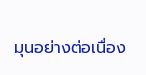มุนอย่างต่อเนื่อง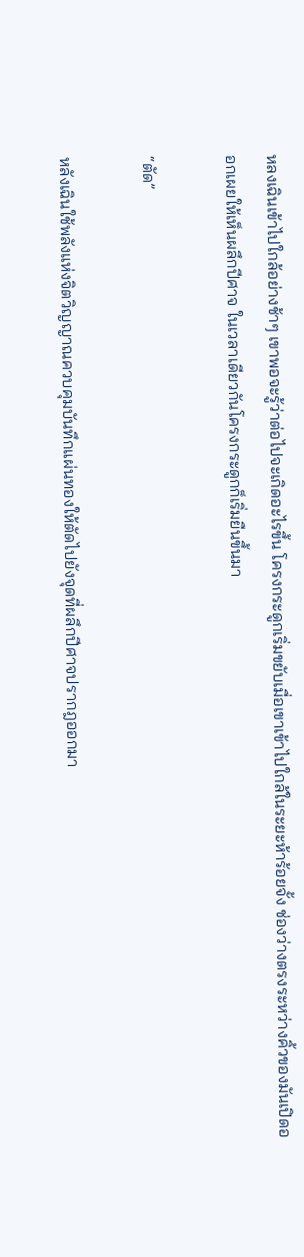หลงเฉินเข้าไปใกล้อย่างช้าๆ เขาพอจะรู้ว่าต่อไปจะเกิดอะไรขึ้น โครงกระดูกเริ่มขยับเมื่อเขาเข้าไปใกล้ในระยะห้าร้อยจั้ง ช่องว่างตรงระหว่างคิ้วของมันเปิดออกเผยให้เห็นผลึกปีศาจ ในเวลาเดียวกันโครงกระดูกก็เริ่มยืนขึ้นมา

“ตัด”

หลังเฉินใช้พลังแห่งจิตวิญญาณควบคุมบันทึกแผ่นทองให้ตัดไปยังจุดที่ผลึกปีศาจปรากฎออกมา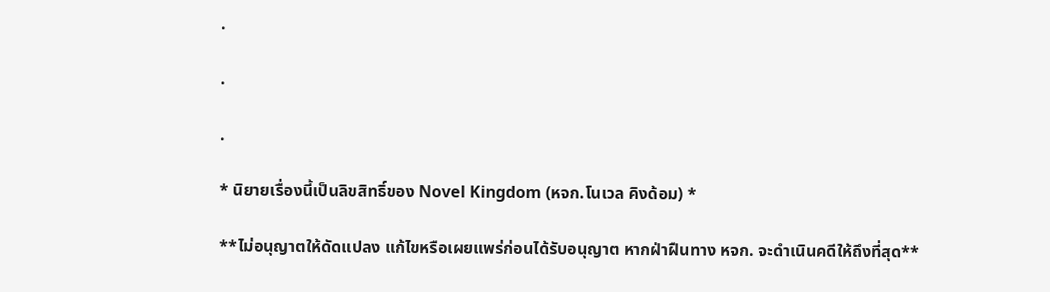.

.

.

* นิยายเรื่องนี้เป็นลิขสิทธิ์ของ Novel Kingdom (หจก.โนเวล คิงด้อม) *

**ไม่อนุญาตให้ดัดแปลง แก้ไขหรือเผยแพร่ก่อนได้รับอนุญาต หากฝ่าฝืนทาง หจก. จะดำเนินคดีให้ถึงที่สุด**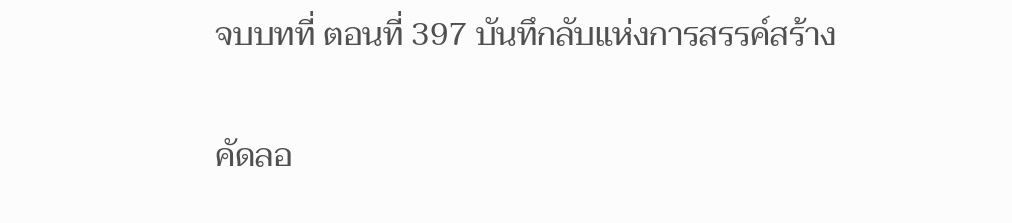จบบทที่ ตอนที่ 397 บันทึกลับแห่งการสรรค์สร้าง

คัดลอ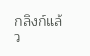กลิงก์แล้ว